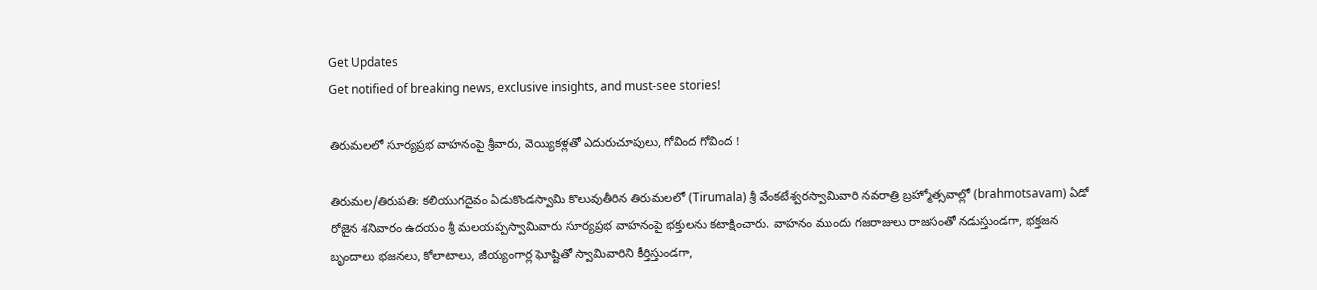Get Updates
Get notified of breaking news, exclusive insights, and must-see stories!

తిరుమలలో సూర్యప్రభ వాహనంపై శ్రీవారు, వెయ్యికళ్లతో ఎదురుచూపులు, గోవింద గోవింద !

తిరుమల/తిరుపతి: కలియుగదైవం ఏడుకొండస్వామి కొలువుతీరిన తిరుమలలో (Tirumala) శ్రీ వేంకటేశ్వరస్వామివారి నవరాత్రి బ్రహ్మోత్సవాల్లో (brahmotsavam) ఏడో రోజైన శనివారం ఉదయం శ్రీ మలయప్పస్వామివారు సూర్యప్రభ వాహనంపై భక్తులను కటాక్షించారు. వాహనం ముందు గజరాజులు రాజసంతో నడుస్తుండగా, భక్తజన బృందాలు భజనలు, కోలాటాలు, జీయ్యంగార్ల ఘోష్టితో స్వామివారిని కీర్తిస్తుండగా,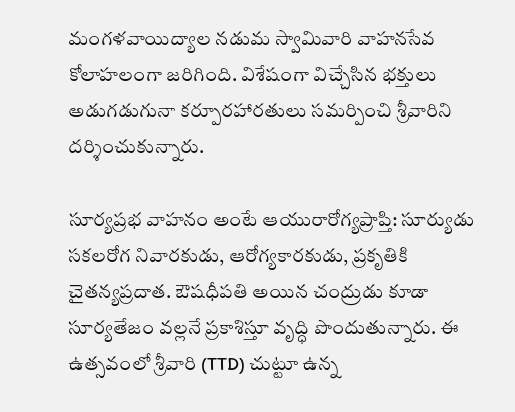మంగళవాయిద్యాల నడుమ స్వామివారి వాహనసేవ కోలాహలంగా జరిగింది. విశేషంగా విచ్చేసిన భక్తులు అడుగడుగునా కర్పూరహారతులు సమర్పించి శ్రీవారిని దర్శించుకున్నారు.

సూర్యప్రభ వాహనం అంటే ఆయురారోగ్య‌ప్రాప్తి: సూర్యుడు సకలరోగ నివారకుడు, ఆరోగ్యకారకుడు, ప్రకృతికి చైతన్యప్రదాత. ఔషధీపతి అయిన చంద్రుడు కూడా సూర్యతేజం వల్లనే ప్రకాశిస్తూ వృద్ధి పొందుతున్నారు. ఈ ఉత్సవంలో శ్రీవారి (TTD) చుట్టూ ఉన్న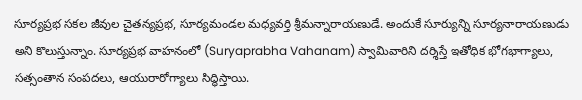సూర్యప్రభ సకల జీవుల చైతన్యప్రభ, సూర్యమండల మధ్యవర్తి శ్రీమన్నారాయణుడే. అందుకే సూర్యున్ని సూర్యనారాయణుడు అని కొలుస్తున్నాం. సూర్యప్రభ వాహనంలో (Suryaprabha Vahanam) స్వామివారిని దర్శిస్తే ఇతోధిక భోగభాగ్యాలు, సత్సంతాన సంపదలు, ఆయురారోగ్యాలు సిద్ధిస్తాయి.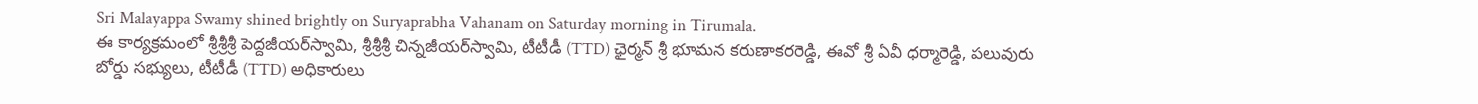Sri Malayappa Swamy shined brightly on Suryaprabha Vahanam on Saturday morning in Tirumala.
ఈ కార్యక్రమంలో శ్రీ‌శ్రీ‌శ్రీ పెద్ద‌జీయ‌ర్‌స్వామి, శ్రీ‌శ్రీ‌శ్రీ చిన్న‌జీయ‌ర్‌స్వామి, టీటీడీ (TTD) ఛైర్మన్ శ్రీ భూమన కరుణాకరరెడ్డి, ఈవో శ్రీ ఏవీ ధ‌ర్మారెడ్డి, పలువురు బోర్డు సభ్యులు, టీటీడీ (TTD) అధికారులు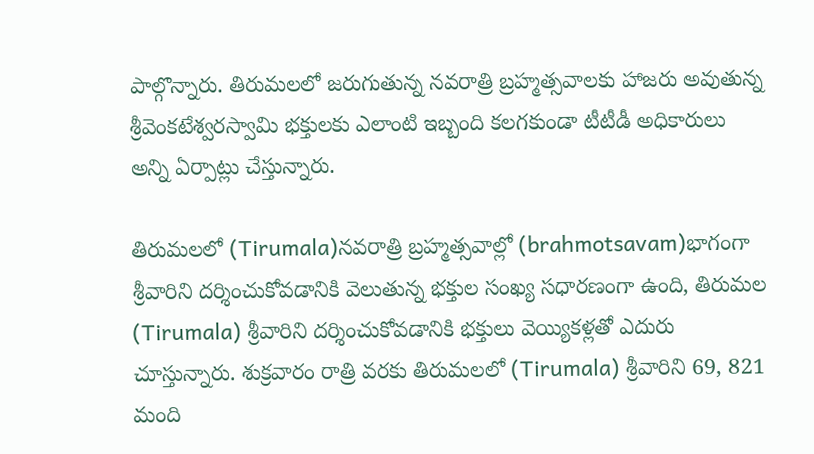పాల్గొన్నారు. తిరుమలలో జరుగుతున్న నవరాత్రి బ్రహ్మత్సవాలకు హాజరు అవుతున్న శ్రీవెంకటేశ్వరస్వామి భక్తులకు ఎలాంటి ఇబ్బంది కలగకుండా టీటీడీ అధికారులు అన్ని ఏర్పాట్లు చేస్తున్నారు.

తిరుమలలో (Tirumala)నవరాత్రి బ్రహ్మత్సవాల్లో (brahmotsavam)భాగంగా శ్రీవారిని దర్శించుకోవడానికి వెలుతున్న భక్తుల సంఖ్య సధారణంగా ఉంది, తిరుమల (Tirumala) శ్రీవారిని దర్శించుకోవడానికి భక్తులు వెయ్యికళ్లతో ఎదురు చూస్తున్నారు. శుక్రవారం రాత్రి వరకు తిరుమలలో (Tirumala) శ్రీవారిని 69, 821 మంది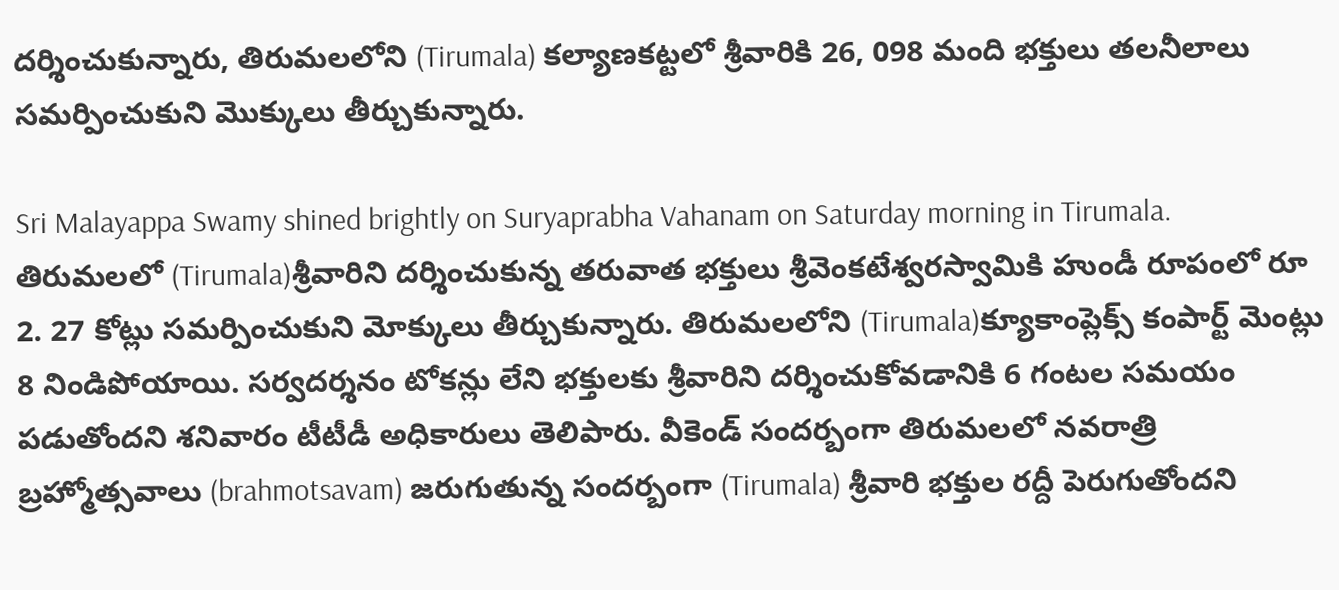దర్శించుకున్నారు, తిరుమలలోని (Tirumala) కల్యాణకట్టలో శ్రీవారికి 26, 098 మంది భక్తులు తలనీలాలు సమర్పించుకుని మొక్కులు తీర్చుకున్నారు.

Sri Malayappa Swamy shined brightly on Suryaprabha Vahanam on Saturday morning in Tirumala.
తిరుమలలో (Tirumala)శ్రీవారిని దర్శించుకున్న తరువాత భక్తులు శ్రీవెంకటేశ్వరస్వామికి హుండీ రూపంలో రూ 2. 27 కోట్లు సమర్పించుకుని మోక్కులు తీర్చుకున్నారు. తిరుమలలోని (Tirumala)క్యూకాంప్లెక్స్ కంపార్ట్ మెంట్లు 8 నిండిపోయాయి. సర్వదర్శనం టోకన్లు లేని భక్తులకు శ్రీవారిని దర్శించుకోవడానికి 6 గంటల సమయం పడుతోందని శనివారం టీటీడీ అధికారులు తెలిపారు. వీకెండ్ సందర్బంగా తిరుమలలో నవరాత్రి బ్రహ్మోత్సవాలు (brahmotsavam) జరుగుతున్న సందర్బంగా (Tirumala) శ్రీవారి భక్తుల రద్దీ పెరుగుతోందని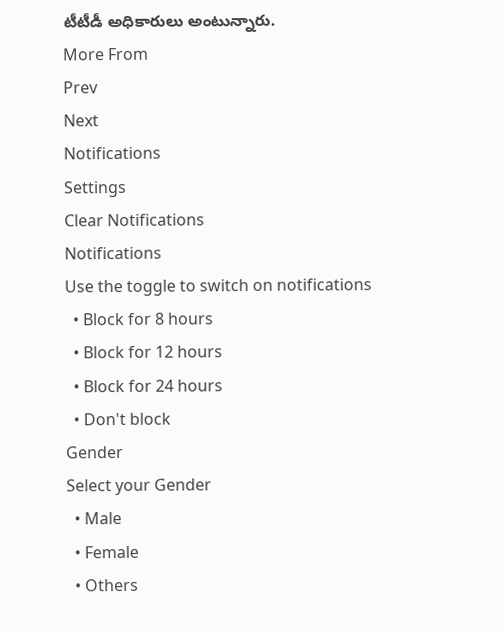టీటీడీ అధికారులు అంటున్నారు.
More From
Prev
Next
Notifications
Settings
Clear Notifications
Notifications
Use the toggle to switch on notifications
  • Block for 8 hours
  • Block for 12 hours
  • Block for 24 hours
  • Don't block
Gender
Select your Gender
  • Male
  • Female
  • Others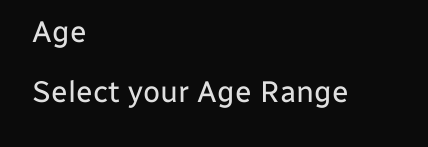Age
Select your Age Range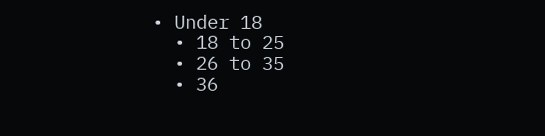• Under 18
  • 18 to 25
  • 26 to 35
  • 36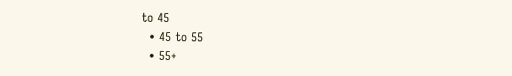to 45
  • 45 to 55
  • 55+